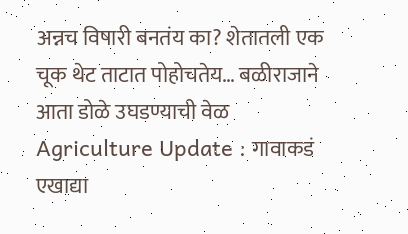अन्नच विषारी बनतंय का? शेतातली एक चूक थेट ताटात पोहोचतेय… बळीराजाने आता डोळे उघडण्याची वेळ
Agriculture Update : गावाकडं एखाद्या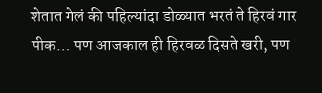शेतात गेलं की पहिल्यांदा डोळ्यात भरतं ते हिरवं गार पीक… पण आजकाल ही हिरवळ दिसते खरी, पण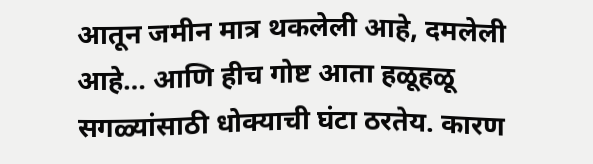आतून जमीन मात्र थकलेली आहे, दमलेली आहे… आणि हीच गोष्ट आता हळूहळू सगळ्यांसाठी धोक्याची घंटा ठरतेय. कारण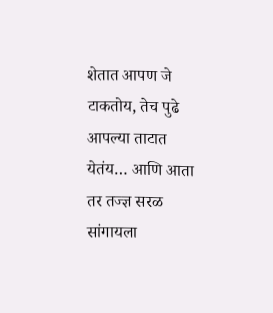शेतात आपण जे टाकतोय, तेच पुढे आपल्या ताटात येतंय… आणि आता तर तज्ज्ञ सरळ सांगायला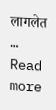लागलेत … Read more